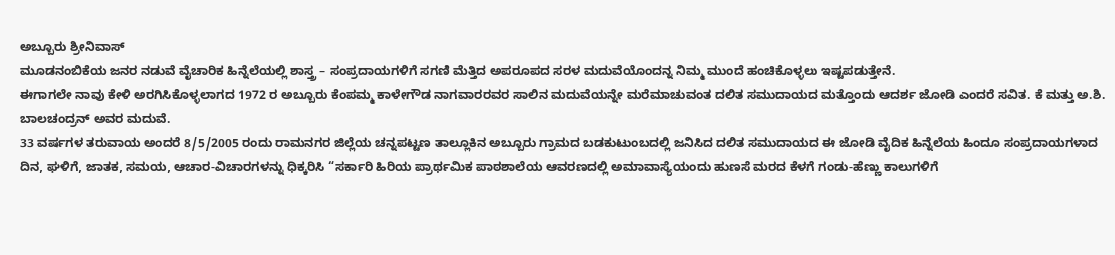ಅಬ್ಬೂರು ಶ್ರೀನಿವಾಸ್
ಮೂಡನಂಬಿಕೆಯ ಜನರ ನಡುವೆ ವೈಚಾರಿಕ ಹಿನ್ನೆಲೆಯಲ್ಲಿ ಶಾಸ್ತ್ರ – ಸಂಪ್ರದಾಯಗಳಿಗೆ ಸಗಣಿ ಮೆತ್ತಿದ ಅಪರೂಪದ ಸರಳ ಮದುವೆಯೊಂದನ್ನ ನಿಮ್ಮ ಮುಂದೆ ಹಂಚಿಕೊಳ್ಳಲು ಇಷ್ಟಪಡುತ್ತೇನೆ.
ಈಗಾಗಲೇ ನಾವು ಕೇಳಿ ಅರಗಿಸಿಕೊಳ್ಳಲಾಗದ 1972 ರ ಅಬ್ಬೂರು ಕೆಂಪಮ್ಮ ಕಾಳೇಗೌಡ ನಾಗವಾರರವರ ಸಾಲಿನ ಮದುವೆಯನ್ನೇ ಮರೆಮಾಚುವಂತ ದಲಿತ ಸಮುದಾಯದ ಮತ್ತೊಂದು ಆದರ್ಶ ಜೋಡಿ ಎಂದರೆ ಸವಿತ. ಕೆ ಮತ್ತು ಅ.ಶಿ. ಬಾಲಚಂದ್ರನ್ ಅವರ ಮದುವೆ.
33 ವರ್ಷಗಳ ತರುವಾಯ ಅಂದರೆ 8/5/2005 ರಂದು ರಾಮನಗರ ಜಿಲ್ಲೆಯ ಚನ್ನಪಟ್ಟಣ ತಾಲ್ಲೂಕಿನ ಅಬ್ಬೂರು ಗ್ರಾಮದ ಬಡಕುಟುಂಬದಲ್ಲಿ ಜನಿಸಿದ ದಲಿತ ಸಮುದಾಯದ ಈ ಜೋಡಿ ವೈದಿಕ ಹಿನ್ನೆಲೆಯ ಹಿಂದೂ ಸಂಪ್ರದಾಯಗಳಾದ ದಿನ, ಘಳಿಗೆ, ಜಾತಕ, ಸಮಯ, ಆಚಾರ-ವಿಚಾರಗಳನ್ನು ಧಿಕ್ಕರಿಸಿ “ಸರ್ಕಾರಿ ಹಿರಿಯ ಪ್ರಾರ್ಥಮಿಕ ಪಾಠಶಾಲೆಯ ಆವರಣದಲ್ಲಿ ಅಮಾವಾಸ್ಯೆಯಂದು ಹುಣಸೆ ಮರದ ಕೆಳಗೆ ಗಂಡು-ಹೆಣ್ಣು ಕಾಲುಗಳಿಗೆ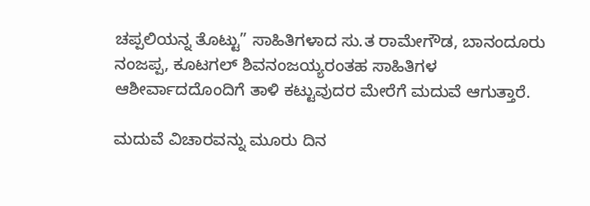ಚಪ್ಪಲಿಯನ್ನ ತೊಟ್ಟು” ಸಾಹಿತಿಗಳಾದ ಸು.ತ ರಾಮೇಗೌಡ, ಬಾನಂದೂರು ನಂಜಪ್ಪ, ಕೂಟಗಲ್ ಶಿವನಂಜಯ್ಯರಂತಹ ಸಾಹಿತಿಗಳ ಆಶೀರ್ವಾದದೊಂದಿಗೆ ತಾಳಿ ಕಟ್ಟುವುದರ ಮೇರೆಗೆ ಮದುವೆ ಆಗುತ್ತಾರೆ.

ಮದುವೆ ವಿಚಾರವನ್ನು ಮೂರು ದಿನ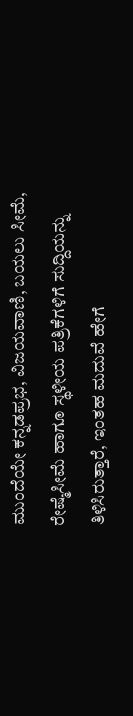ಮುಂದೆಯೇ ಕನ್ನಡಪ್ರಭ, ವಿಜಯವಾಣಿ, ಬಯಲು ಸೀಮೆ, ರೇಷ್ಮೆಸೀಮೆ ಹಾಗೂ ಸ್ಥಳೀಯ ಪತ್ರಿಕೆಗಳಿಗೆ ಸುದ್ದಿಯನ್ನು ತಿಳಿಸಿರುತ್ತಾರೆ, ಇಂತಹ ಮದುವೆ ಹೇಗೆ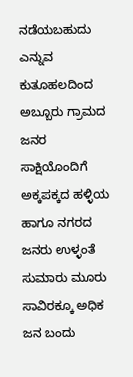ನಡೆಯಬಹುದು ಎನ್ನುವ ಕುತೂಹಲದಿಂದ ಅಬ್ಬೂರು ಗ್ರಾಮದ ಜನರ ಸಾಕ್ಷಿಯೊಂದಿಗೆ ಅಕ್ಕಪಕ್ಕದ ಹಳ್ಳಿಯ ಹಾಗೂ ನಗರದ ಜನರು ಉಳ್ಳಂತೆ ಸುಮಾರು ಮೂರು ಸಾವಿರಕ್ಕೂ ಅಧಿಕ ಜನ ಬಂದು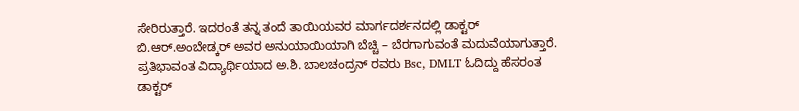ಸೇರಿರುತ್ತಾರೆ. ಇದರಂತೆ ತನ್ನ ತಂದೆ ತಾಯಿಯವರ ಮಾರ್ಗದರ್ಶನದಲ್ಲಿ ಡಾಕ್ಟರ್ ಬಿ.ಆರ್.ಅಂಬೇಡ್ಕರ್ ಅವರ ಅನುಯಾಯಿಯಾಗಿ ಬೆಚ್ಚಿ – ಬೆರಗಾಗುವಂತೆ ಮದುವೆಯಾಗುತ್ತಾರೆ.
ಪ್ರತಿಭಾವಂತ ವಿದ್ಯಾರ್ಥಿಯಾದ ಅ.ಶಿ. ಬಾಲಚಂದ್ರನ್ ರವರು Bsc, DMLT ಓದಿದ್ದು ಹೆಸರಂತ ಡಾಕ್ಟರ್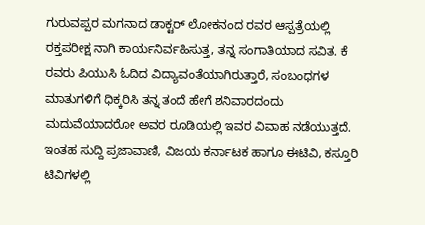ಗುರುವಪ್ಪರ ಮಗನಾದ ಡಾಕ್ಟರ್ ಲೋಕನಂದ ರವರ ಆಸ್ಪತ್ರೆಯಲ್ಲಿ ರಕ್ತಪರೀಕ್ಷ ನಾಗಿ ಕಾರ್ಯನಿರ್ವಹಿಸುತ್ತ, ತನ್ನ ಸಂಗಾತಿಯಾದ ಸವಿತ. ಕೆ ರವರು ಪಿಯುಸಿ ಓದಿದ ವಿದ್ಯಾವಂತೆಯಾಗಿರುತ್ತಾರೆ, ಸಂಬಂಧಗಳ ಮಾತುಗಳಿಗೆ ಧಿಕ್ಕರಿಸಿ ತನ್ನ ತಂದೆ ಹೇಗೆ ಶನಿವಾರದಂದು ಮದುವೆಯಾದರೋ ಅವರ ರೂಡಿಯಲ್ಲಿ ಇವರ ವಿವಾಹ ನಡೆಯುತ್ತದೆ.
ಇಂತಹ ಸುದ್ದಿ ಪ್ರಜಾವಾಣಿ, ವಿಜಯ ಕರ್ನಾಟಕ ಹಾಗೂ ಈಟಿವಿ, ಕಸ್ತೂರಿ ಟಿವಿಗಳಲ್ಲಿ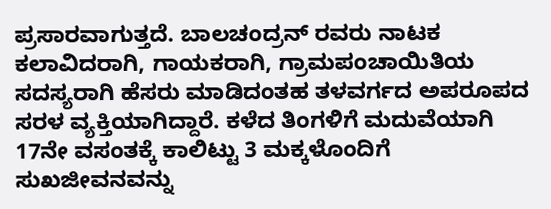ಪ್ರಸಾರವಾಗುತ್ತದೆ. ಬಾಲಚಂದ್ರನ್ ರವರು ನಾಟಕ ಕಲಾವಿದರಾಗಿ, ಗಾಯಕರಾಗಿ, ಗ್ರಾಮಪಂಚಾಯಿತಿಯ ಸದಸ್ಯರಾಗಿ ಹೆಸರು ಮಾಡಿದಂತಹ ತಳವರ್ಗದ ಅಪರೂಪದ ಸರಳ ವ್ಯಕ್ತಿಯಾಗಿದ್ದಾರೆ. ಕಳೆದ ತಿಂಗಳಿಗೆ ಮದುವೆಯಾಗಿ 17ನೇ ವಸಂತಕ್ಕೆ ಕಾಲಿಟ್ಟು 3 ಮಕ್ಕಳೊಂದಿಗೆ ಸುಖಜೀವನವನ್ನು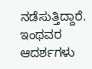ನಡೆಸುತ್ತಿದ್ದಾರೆ.
ಇಂಥವರ ಆದರ್ಶಗಳು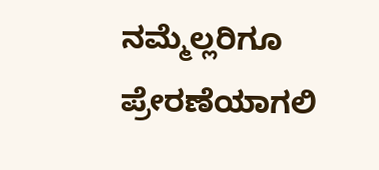ನಮ್ಮೆಲ್ಲರಿಗೂ ಪ್ರೇರಣೆಯಾಗಲಿ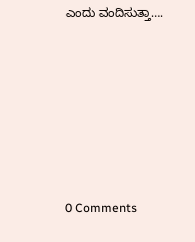ಎಂದು ವಂದಿಸುತ್ತಾ….







0 Comments